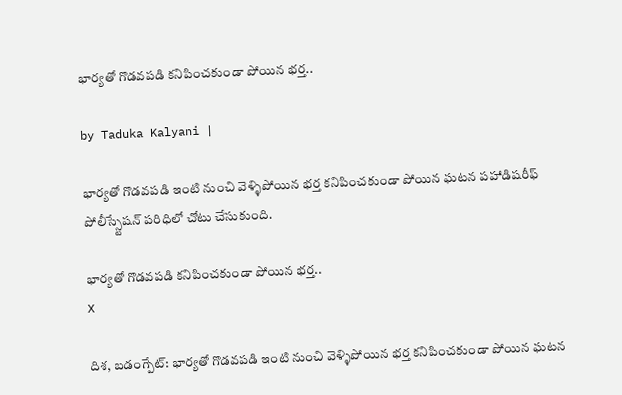భార్యతో గొడవపడి కనిపించకుండా పోయిన భర్త..

by Taduka Kalyani |

భార్యతో గొడవపడి ఇంటి నుంచి వెళ్ళిపోయిన భర్త కనిపించకుండా పోయిన ఘటన పహాడిషరీఫ్ పోలీస్స్టేషన్ పరిధిలో చోటు చేసుకుంది.

భార్యతో గొడవపడి కనిపించకుండా పోయిన భర్త..
X

దిశ, బడంగ్పేట్: భార్యతో గొడవపడి ఇంటి నుంచి వెళ్ళిపోయిన భర్త కనిపించకుండా పోయిన ఘటన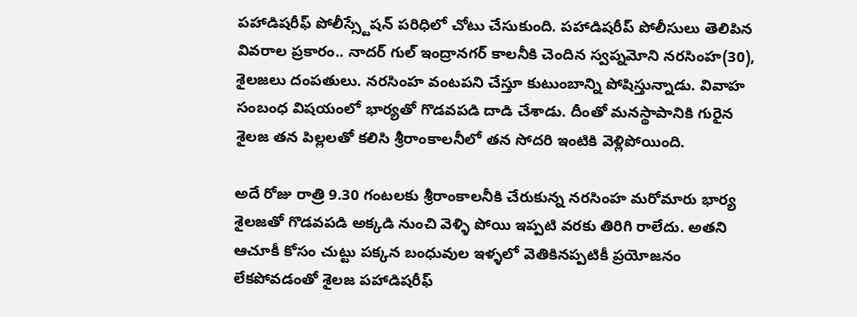పహాడిషరీఫ్ పోలీస్స్టేషన్ పరిధిలో చోటు చేసుకుంది. పహాడిషరీప్ పోలీసులు తెలిపిన వివరాల ప్రకారం.. నాదర్ గుల్ ఇంద్రానగర్ కాలనీకి చెందిన స్వప్నమోని నరసింహ(30), శైలజలు దంపతులు. నరసింహ వంటపని చేస్తూ కుటుంబాన్ని పోషిస్తున్నాడు. వివాహ సంబంధ విషయంలో భార్యతో గొడవపడి దాడి చేశాడు. దీంతో మనస్థాపానికి గురైన శైలజ తన పిల్లలతో కలిసి శ్రీరాంకాలనీలో తన సోదరి ఇంటికి వెళ్లిపోయింది.

అదే రోజు రాత్రి 9.30 గంటలకు శ్రీరాంకాలనీకి చేరుకున్న నరసింహ మరోమారు భార్య శైలజతో గొడవపడి అక్కడి నుంచి వెళ్ళి పోయి ఇప్పటి వరకు తిరిగి రాలేదు. అతని ఆచూకీ కోసం చుట్టు పక్కన బంధువుల ఇళ్ళలో వెతికినప్పటికీ ప్రయోజనం లేకపోవడంతో శైలజ పహాడిషరీఫ్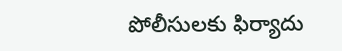పోలీసులకు ఫిర్యాదు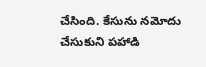చేసింది. కేసును నమోదు చేసుకుని పహాడి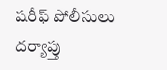షరీఫ్ పోలీసులు దర్యాప్తు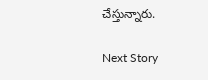చేస్తున్నారు.

Next Story